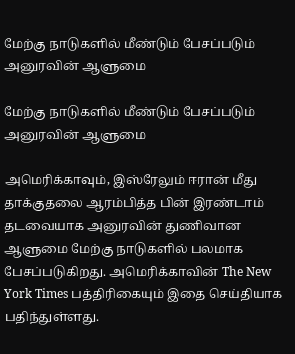மேற்கு நாடுகளில் மீண்டும் பேசப்படும் அனுரவின் ஆளுமை

மேற்கு நாடுகளில் மீண்டும் பேசப்படும் அனுரவின் ஆளுமை

அமெரிக்காவும், இஸ்ரேலும் ஈரான் மீது தாக்குதலை ஆரம்பித்த பின் இரண்டாம் தடவையாக அனுரவின் துணிவான ஆளுமை மேற்கு நாடுகளில் பலமாக பேசப்படுகிறது. அமெரிக்காவின் The New York Times பத்திரிகையும் இதை செய்தியாக பதிந்துள்ளது.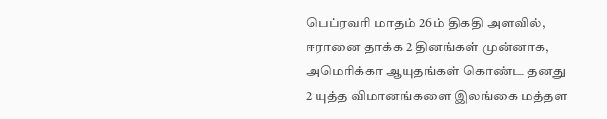பெப்ரவரி மாதம் 26ம் திகதி அளவில், ஈரானை தாக்க 2 தினங்கள் முன்னாக, அமெரிக்கா ஆயுதங்கள் கொண்ட தனது 2 யுத்த விமானங்களை இலங்கை மத்தள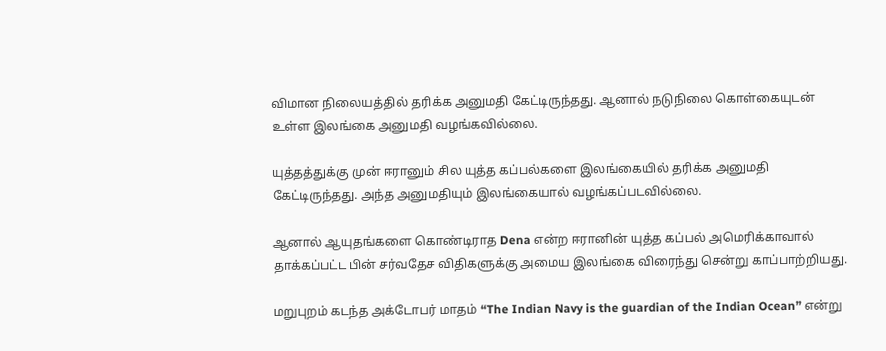விமான நிலையத்தில் தரிக்க அனுமதி கேட்டிருந்தது. ஆனால் நடுநிலை கொள்கையுடன் உள்ள இலங்கை அனுமதி வழங்கவில்லை.

யுத்தத்துக்கு முன் ஈரானும் சில யுத்த கப்பல்களை இலங்கையில் தரிக்க அனுமதி கேட்டிருந்தது. அந்த அனுமதியும் இலங்கையால் வழங்கப்படவில்லை.

ஆனால் ஆயுதங்களை கொண்டிராத Dena என்ற ஈரானின் யுத்த கப்பல் அமெரிக்காவால் தாக்கப்பட்ட பின் சர்வதேச விதிகளுக்கு அமைய இலங்கை விரைந்து சென்று காப்பாற்றியது.

மறுபுறம் கடந்த அக்டோபர் மாதம் “The Indian Navy is the guardian of the Indian Ocean” என்று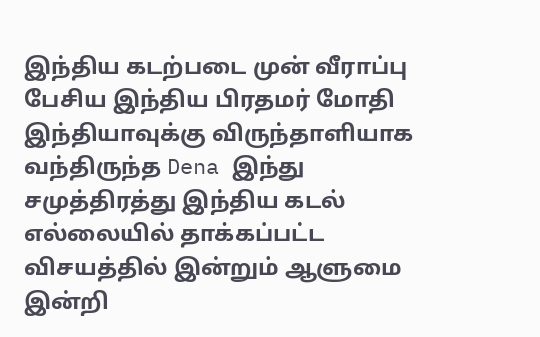இந்திய கடற்படை முன் வீராப்பு பேசிய இந்திய பிரதமர் மோதி இந்தியாவுக்கு விருந்தாளியாக வந்திருந்த Dena இந்து சமுத்திரத்து இந்திய கடல் எல்லையில் தாக்கப்பட்ட விசயத்தில் இன்றும் ஆளுமை இன்றி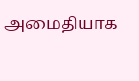அமைதியாக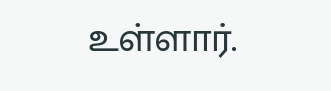உள்ளார்.